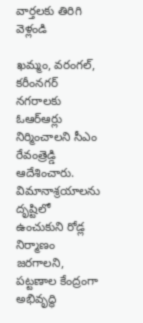వార్తలకు తిరిగి వెళ్లండి

ఖమ్మం, వరంగల్, కరీంనగర్ నగరాలకు ఓఆర్ఆర్లు నిర్మించాలని సీఎం రేవంత్రెడ్డి ఆదేశించారు. విమానాశ్రయాలను దృష్టిలో ఉంచుకుని రోడ్ల నిర్మాణం జరగాలని, పట్టణాల కేంద్రంగా అభివృద్ధి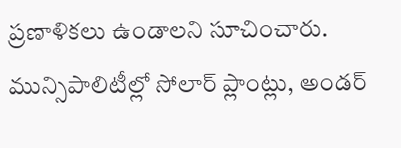ప్రణాళికలు ఉండాలని సూచించారు. మున్సిపాలిటీల్లో సోలార్ ప్లాంట్లు, అండర్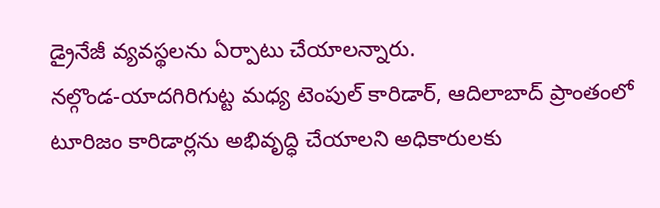డ్రైనేజీ వ్యవస్థలను ఏర్పాటు చేయాలన్నారు.
నల్గొండ-యాదగిరిగుట్ట మధ్య టెంపుల్ కారిడార్, ఆదిలాబాద్ ప్రాంతంలో టూరిజం కారిడార్లను అభివృద్ధి చేయాలని అధికారులకు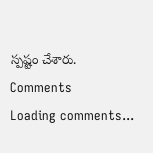స్పష్టం చేశారు.
Comments
Loading comments...